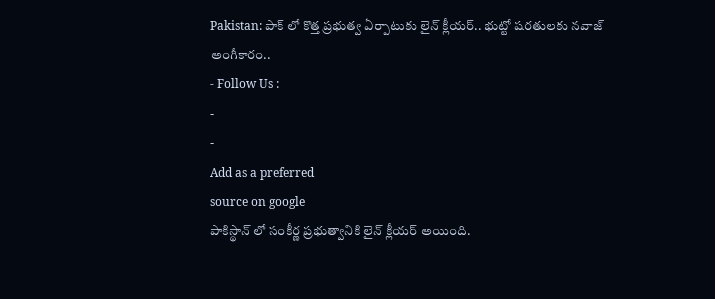Pakistan: పాక్ లో కొత్త ప్రభుత్వ ఏర్పాటుకు లైన్ క్లీయర్.. భుట్టో షరతులకు నవాజ్ అంగీకారం..
- Follow Us :
-
-
Add as a preferred
source on google
పాకిస్థాన్ లో సంకీర్ణ ప్రభుత్వానికి లైన్ క్లీయర్ అయింది.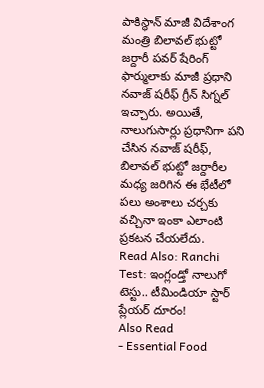పాకిస్థాన్ మాజీ విదేశాంగ మంత్రి బిలావల్ భుట్టో జర్దారీ పవర్ షేరింగ్ ఫార్ములాకు మాజీ ప్రధాని నవాజ్ షరీఫ్ గ్రీన్ సిగ్నల్ ఇచ్చారు. అయితే, నాలుగుసార్లు ప్రధానిగా పని చేసిన నవాజ్ షరీఫ్, బిలావల్ భుట్టో జర్దారీల మధ్య జరిగిన ఈ భేటీలో పలు అంశాలు చర్చకు వచ్చినా ఇంకా ఎలాంటి ప్రకటన చేయలేదు.
Read Also: Ranchi Test: ఇంగ్లండ్తో నాలుగో టెస్టు.. టీమిండియా స్టార్ ప్లేయర్ దూరం!
Also Read
- Essential Food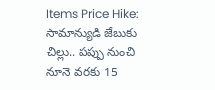Items Price Hike: సామాన్యుడి జేబుకు చిల్లు.. పప్పు నుంచి నూనె వరకు 15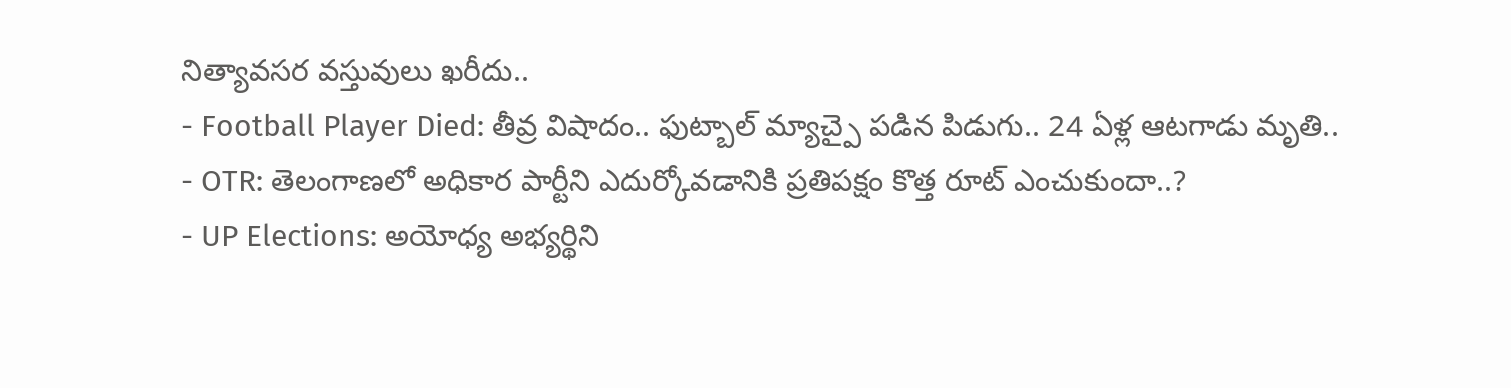నిత్యావసర వస్తువులు ఖరీదు..
- Football Player Died: తీవ్ర విషాదం.. ఫుట్బాల్ మ్యాచ్పై పడిన పిడుగు.. 24 ఏళ్ల ఆటగాడు మృతి..
- OTR: తెలంగాణలో అధికార పార్టీని ఎదుర్కోవడానికి ప్రతిపక్షం కొత్త రూట్ ఎంచుకుందా..?
- UP Elections: అయోధ్య అభ్యర్థిని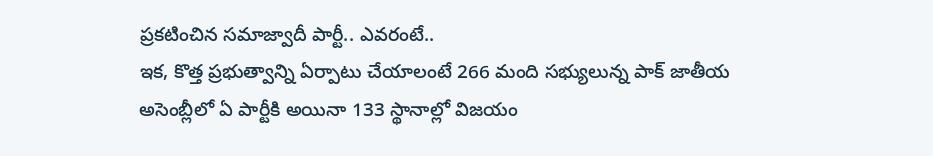ప్రకటించిన సమాజ్వాదీ పార్టీ.. ఎవరంటే..
ఇక, కొత్త ప్రభుత్వాన్ని ఏర్పాటు చేయాలంటే 266 మంది సభ్యులున్న పాక్ జాతీయ అసెంబ్లీలో ఏ పార్టీకి అయినా 133 స్థానాల్లో విజయం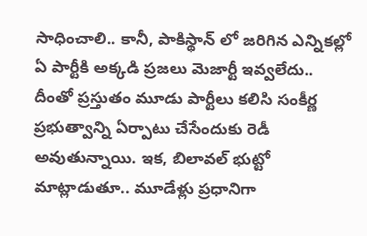సాధించాలి.. కానీ, పాకిస్థాన్ లో జరిగిన ఎన్నికల్లో ఏ పార్టీకి అక్కడి ప్రజలు మెజార్టీ ఇవ్వలేదు.. దీంతో ప్రస్తుతం మూడు పార్టీలు కలిసి సంకీర్ణ ప్రభుత్వాన్ని ఏర్పాటు చేసేందుకు రెడీ అవుతున్నాయి. ఇక, బిలావల్ భుట్టో మాట్లాడుతూ.. మూడేళ్లు ప్రధానిగా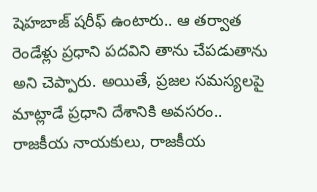షెహబాజ్ షరీఫ్ ఉంటారు.. ఆ తర్వాత రెండేళ్లు ప్రధాని పదవిని తాను చేపడుతాను అని చెప్పారు. అయితే, ప్రజల సమస్యలపై మాట్లాడే ప్రధాని దేశానికి అవసరం.. రాజకీయ నాయకులు, రాజకీయ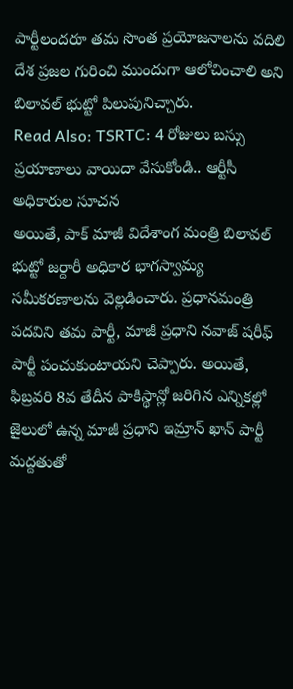పార్టీలందరూ తమ సొంత ప్రయోజనాలను వదిలి దేశ ప్రజల గురించి ముందుగా ఆలోచించాలి అని బిలావల్ భుట్టో పిలుపునిచ్చారు.
Read Also: TSRTC: 4 రోజులు బస్సు ప్రయాణాలు వాయిదా వేసుకోండి.. ఆర్టీసీ అధికారుల సూచన
అయితే, పాక్ మాజీ విదేశాంగ మంత్రి బిలావల్ భుట్టో జర్దారీ అధికార భాగస్వామ్య సమీకరణాలను వెల్లడించారు. ప్రధానమంత్రి పదవిని తమ పార్టీ, మాజీ ప్రధాని నవాజ్ షరీఫ్ పార్టీ పంచుకుంటాయని చెప్పారు. అయితే, ఫిబ్రవరి 8వ తేదీన పాకిస్థాన్లో జరిగిన ఎన్నికల్లో జైలులో ఉన్న మాజీ ప్రధాని ఇమ్రాన్ ఖాన్ పార్టీ మద్దతుతో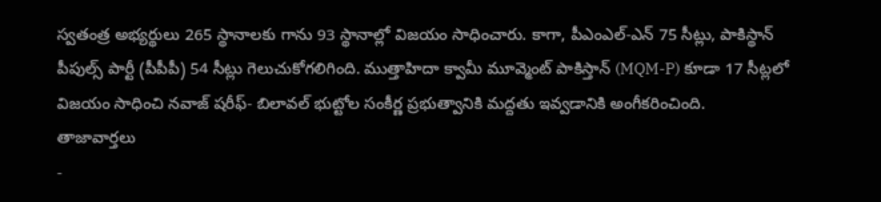స్వతంత్ర అభ్యర్థులు 265 స్థానాలకు గాను 93 స్థానాల్లో విజయం సాధించారు. కాగా, పీఎంఎల్-ఎన్ 75 సీట్లు, పాకిస్థాన్ పీపుల్స్ పార్టీ (పీపీపీ) 54 సీట్లు గెలుచుకోగలిగింది. ముత్తాహిదా క్వామీ మూవ్మెంట్ పాకిస్తాన్ (MQM-P) కూడా 17 సీట్లలో విజయం సాధించి నవాజ్ షరీఫ్- బిలావల్ భుట్టోల సంకీర్ణ ప్రభుత్వానికి మద్దతు ఇవ్వడానికి అంగీకరించింది.
తాజావార్తలు
-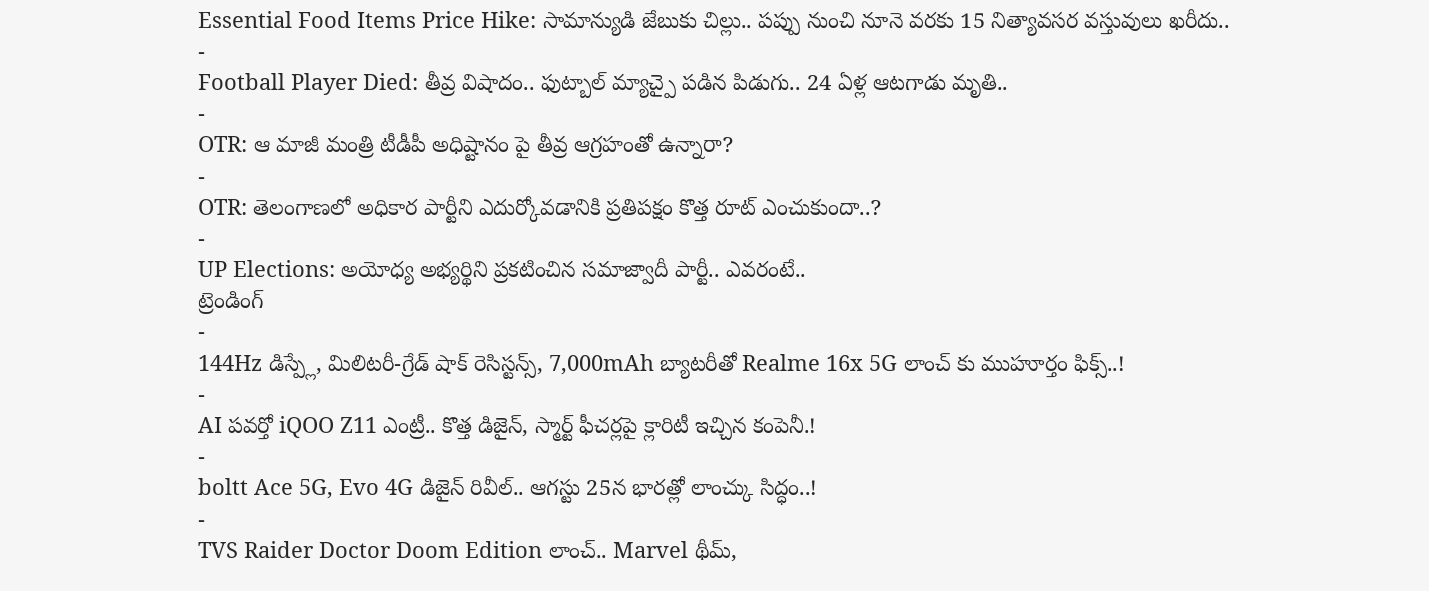Essential Food Items Price Hike: సామాన్యుడి జేబుకు చిల్లు.. పప్పు నుంచి నూనె వరకు 15 నిత్యావసర వస్తువులు ఖరీదు..
-
Football Player Died: తీవ్ర విషాదం.. ఫుట్బాల్ మ్యాచ్పై పడిన పిడుగు.. 24 ఏళ్ల ఆటగాడు మృతి..
-
OTR: ఆ మాజీ మంత్రి టీడీపీ అధిష్టానం పై తీవ్ర ఆగ్రహంతో ఉన్నారా?
-
OTR: తెలంగాణలో అధికార పార్టీని ఎదుర్కోవడానికి ప్రతిపక్షం కొత్త రూట్ ఎంచుకుందా..?
-
UP Elections: అయోధ్య అభ్యర్థిని ప్రకటించిన సమాజ్వాదీ పార్టీ.. ఎవరంటే..
ట్రెండింగ్
-
144Hz డిస్ప్లే, మిలిటరీ-గ్రేడ్ షాక్ రెసిస్టన్స్, 7,000mAh బ్యాటరీతో Realme 16x 5G లాంచ్ కు ముహూర్తం ఫిక్స్..!
-
AI పవర్తో iQOO Z11 ఎంట్రీ.. కొత్త డిజైన్, స్మార్ట్ ఫీచర్లపై క్లారిటీ ఇచ్చిన కంపెనీ.!
-
boltt Ace 5G, Evo 4G డిజైన్ రివీల్.. ఆగస్టు 25న భారత్లో లాంచ్కు సిద్ధం..!
-
TVS Raider Doctor Doom Edition లాంచ్.. Marvel థీమ్,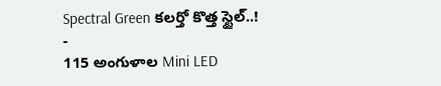Spectral Green కలర్తో కొత్త స్టైల్..!
-
115 అంగుళాల Mini LED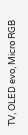TV, OLED evo, Micro RGB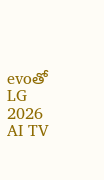evoతో LG 2026 AI TV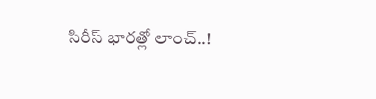సిరీస్ భారత్లో లాంచ్..!